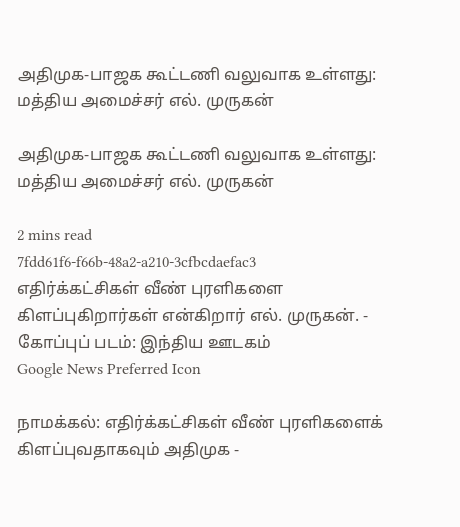அதிமுக-பாஜக கூட்டணி வலுவாக உள்ளது: மத்திய அமைச்சர் எல். முருகன்

அதிமுக-பாஜக கூட்டணி வலுவாக உள்ளது: மத்திய அமைச்சர் எல். முருகன்

2 mins read
7fdd61f6-f66b-48a2-a210-3cfbcdaefac3
எதிர்க்கட்சிகள் வீண் புரளிகளை கிளப்புகிறார்கள் என்கிறார் எல். முருகன். - கோப்புப் படம்: இந்திய ஊடகம்
Google News Preferred Icon

நாமக்கல்: எதிர்க்கட்சிகள் வீண் புரளிகளைக் கிளப்புவதாகவும் அதிமுக -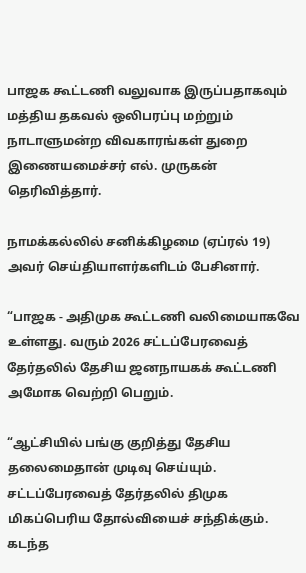பாஜக கூட்டணி வலுவாக இருப்பதாகவும் மத்திய தகவல் ஒலிபரப்பு மற்றும் நாடாளுமன்ற விவகாரங்கள் துறை இணையமைச்சர் எல். முருகன் தெரிவித்தார்.

நாமக்கல்லில் சனிக்கிழமை (ஏப்ரல் 19) அவர் செய்தியாளர்களிடம் பேசினார்.

“பாஜக - அதிமுக கூட்டணி வலிமையாகவே உள்ளது. வரும் 2026 சட்டப்பேரவைத் தேர்தலில் தேசிய ஜனநாயகக் கூட்டணி அமோக வெற்றி பெறும்.

“ஆட்சியில் பங்கு குறித்து தேசிய தலைமைதான் முடிவு செய்யும். சட்டப்பேரவைத் தேர்தலில் திமுக மிகப்பெரிய தோல்வியைச் சந்திக்கும். கடந்த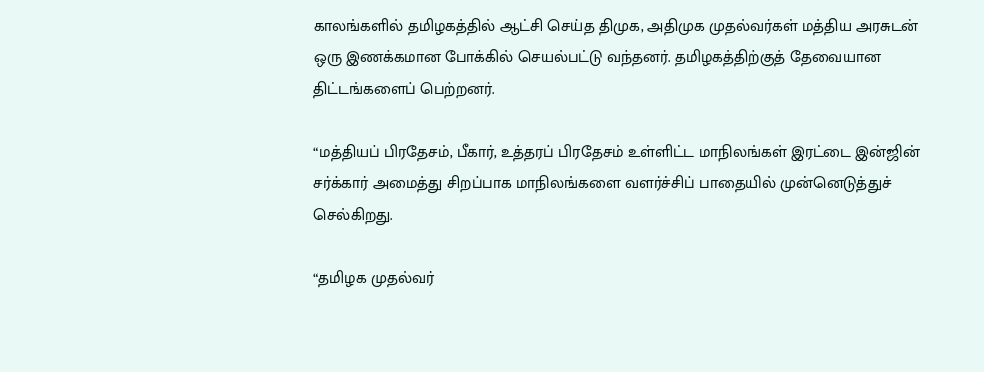காலங்களில் தமிழகத்தில் ஆட்சி செய்த திமுக, அதிமுக முதல்வர்கள் மத்திய அரசுடன் ஒரு இணக்கமான போக்கில் செயல்பட்டு வந்தனர். தமிழகத்திற்குத் தேவையான திட்டங்களைப் பெற்றனர்.

“மத்தியப் பிரதேசம், பீகார், உத்தரப் பிரதேசம் உள்ளிட்ட மாநிலங்கள் இரட்டை இன்ஜின் சர்க்கார் அமைத்து சிறப்பாக மாநிலங்களை வளர்ச்சிப் பாதையில் முன்னெடுத்துச் செல்கிறது.

“தமிழக முதல்வர்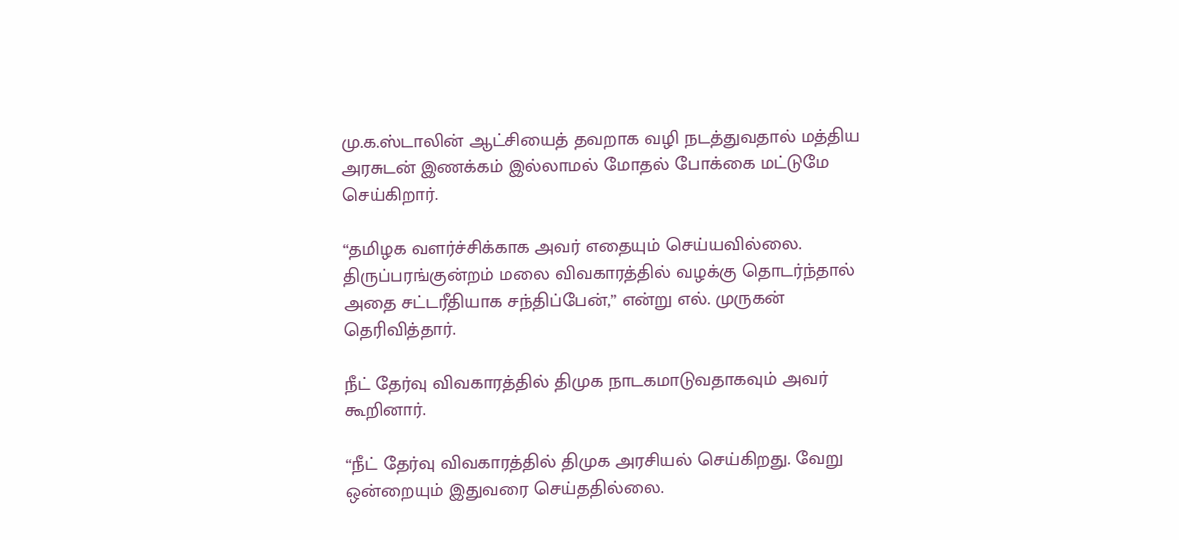மு.க.ஸ்டாலின் ஆட்சியைத் தவறாக வழி நடத்துவதால் மத்திய அரசுடன் இணக்கம் இல்லாமல் மோதல் போக்கை மட்டுமே செய்கிறார்.

“தமிழக வளர்ச்சிக்காக அவர் எதையும் செய்யவில்லை. திருப்பரங்குன்றம் மலை விவகாரத்தில் வழக்கு தொடர்ந்தால் அதை சட்டரீதியாக சந்திப்பேன்,” என்று எல். முருகன் தெரிவித்தார்.

நீட் தேர்வு விவகாரத்தில் திமுக நாடகமாடுவதாகவும் அவர் கூறினார்.

“நீட் தேர்வு விவகாரத்தில் திமுக அரசியல் செய்கிறது. வேறு ஒன்றையும் இதுவரை செய்ததில்லை.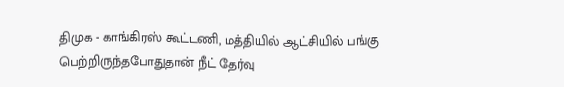திமுக - காங்கிரஸ் கூட்டணி, மத்தியில் ஆட்சியில் பங்கு பெற்றிருந்தபோதுதான் நீட் தேர்வு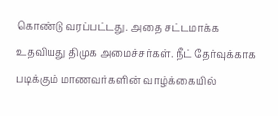கொண்டு வரப்பட்டது. அதை சட்டமாக்க உதவியது திமுக அமைச்சர்கள். நீட் தேர்வுக்காக படிக்கும் மாணவர்களின் வாழ்க்கையில்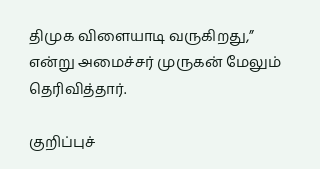திமுக விளையாடி வருகிறது,” என்று அமைச்சர் முருகன் மேலும் தெரிவித்தார்.

குறிப்புச்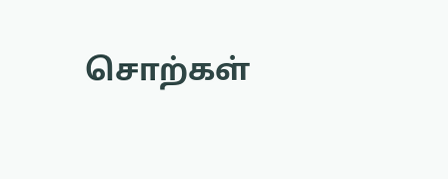சொற்கள்